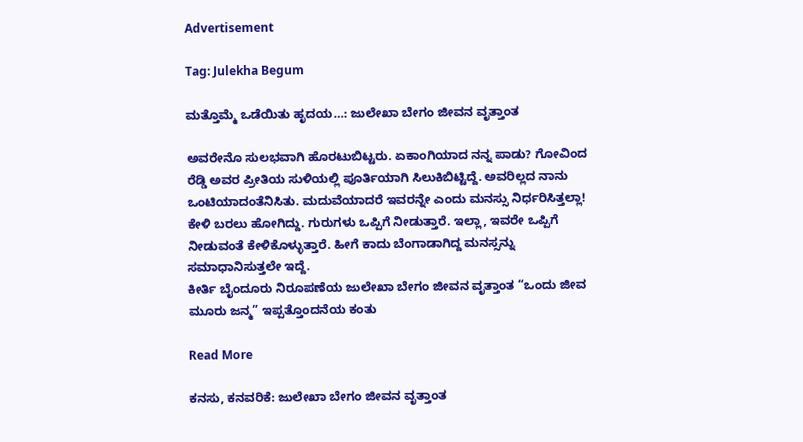Advertisement

Tag: Julekha Begum

ಮತ್ತೊಮ್ಮೆ ಒಡೆಯಿತು ಹೃದಯ…: ಜುಲೇಖಾ ಬೇಗಂ ಜೀವನ ವೃತ್ತಾಂತ

ಅವರೇನೊ ಸುಲಭವಾಗಿ ಹೊರಟುಬಿಟ್ಟರು. ಏಕಾಂಗಿಯಾದ ನನ್ನ ಪಾಡು? ಗೋವಿಂದ ರೆಡ್ಡಿ ಅವರ ಪ್ರೀತಿಯ ಸುಳಿಯಲ್ಲಿ ಪೂರ್ತಿಯಾಗಿ ಸಿಲುಕಿಬಿಟ್ಟಿದ್ದೆ. ಅವರಿಲ್ಲದ ನಾನು ಒಂಟಿಯಾದಂತೆನಿಸಿತು. ಮದುವೆಯಾದರೆ ಇವರನ್ನೇ ಎಂದು ಮನಸ್ಸು ನಿರ್ಧರಿಸಿತ್ತಲ್ಲಾ! ಕೇಳಿ ಬರಲು ಹೋಗಿದ್ದು. ಗುರುಗಳು ಒಪ್ಪಿಗೆ ನೀಡುತ್ತಾರೆ. ಇಲ್ಲಾ, ಇವರೇ ಒಪ್ಪಿಗೆ ನೀಡುವಂತೆ ಕೇಳಿಕೊಳ್ಳುತ್ತಾರೆ. ಹೀಗೆ ಕಾದು ಬೆಂಗಾಡಾಗಿದ್ದ ಮನಸ್ಸನ್ನು ಸಮಾಧಾನಿಸುತ್ತಲೇ ಇದ್ದೆ.
ಕೀರ್ತಿ ಬೈಂದೂರು ನಿರೂಪಣೆಯ ಜುಲೇಖಾ ಬೇಗಂ ಜೀವನ ವೃತ್ತಾಂತ “ಒಂದು ಜೀವ ಮೂರು ಜನ್ಮ” ಇಪ್ಪತ್ತೊಂದನೆಯ ಕಂತು

Read More

ಕನಸು, ಕನವರಿಕೆ: ಜುಲೇಖಾ ಬೇಗಂ ಜೀವನ ವೃತ್ತಾಂತ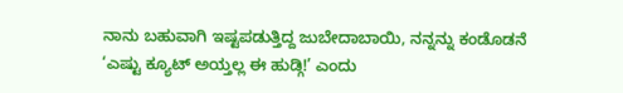ನಾನು ಬಹುವಾಗಿ ಇಷ್ಟಪಡುತ್ತಿದ್ದ ಜುಬೇದಾಬಾಯಿ, ನನ್ನನ್ನು ಕಂಡೊಡನೆ ‘ಎಷ್ಟು ಕ್ಯೂಟ್ ಅಯ್ತಲ್ಲ ಈ ಹುಡ್ಗಿ!’ ಎಂದು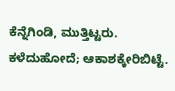ಕೆನ್ನೆಗಿಂಡಿ, ಮುತ್ತಿಟ್ಟರು. ಕಳೆದುಹೋದೆ; ಆಕಾಶಕ್ಕೇರಿಬಿಟ್ಟೆ.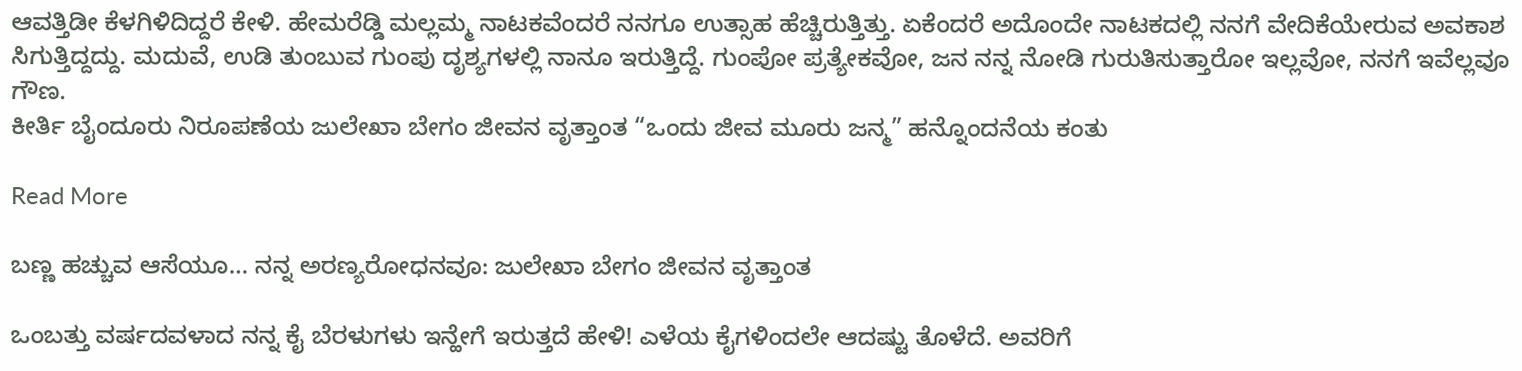ಆವತ್ತಿಡೀ ಕೆಳಗಿಳಿದಿದ್ದರೆ ಕೇಳಿ. ಹೇಮರೆಡ್ಡಿ ಮಲ್ಲಮ್ಮ ನಾಟಕವೆಂದರೆ ನನಗೂ ಉತ್ಸಾಹ ಹೆಚ್ಚಿರುತ್ತಿತ್ತು. ಏಕೆಂದರೆ ಅದೊಂದೇ ನಾಟಕದಲ್ಲಿ ನನಗೆ ವೇದಿಕೆಯೇರುವ ಅವಕಾಶ ಸಿಗುತ್ತಿದ್ದದ್ದು. ಮದುವೆ, ಉಡಿ ತುಂಬುವ ಗುಂಪು ದೃಶ್ಯಗಳಲ್ಲಿ ನಾನೂ ಇರುತ್ತಿದ್ದೆ. ಗುಂಪೋ ಪ್ರತ್ಯೇಕವೋ, ಜನ ನನ್ನ ನೋಡಿ ಗುರುತಿಸುತ್ತಾರೋ ಇಲ್ಲವೋ, ನನಗೆ ಇವೆಲ್ಲವೂ ಗೌಣ.
ಕೀರ್ತಿ ಬೈಂದೂರು ನಿರೂಪಣೆಯ ಜುಲೇಖಾ ಬೇಗಂ ಜೀವನ ವೃತ್ತಾಂತ “ಒಂದು ಜೀವ ಮೂರು ಜನ್ಮ” ಹನ್ನೊಂದನೆಯ ಕಂತು

Read More

ಬಣ್ಣ ಹಚ್ಚುವ ಆಸೆಯೂ… ನನ್ನ ಅರಣ್ಯರೋಧನವೂ: ಜುಲೇಖಾ ಬೇಗಂ ಜೀವನ ವೃತ್ತಾಂತ

ಒಂಬತ್ತು ವರ್ಷದವಳಾದ ನನ್ನ ಕೈ ಬೆರಳುಗಳು ಇನ್ಹೇಗೆ ಇರುತ್ತದೆ ಹೇಳಿ! ಎಳೆಯ ಕೈಗಳಿಂದಲೇ ಆದಷ್ಟು ತೊಳೆದೆ. ಅವರಿಗೆ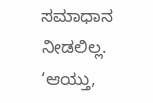ಸಮಾಧಾನ ನೀಡಲಿಲ್ಲ. ‘ಆಯ್ತು,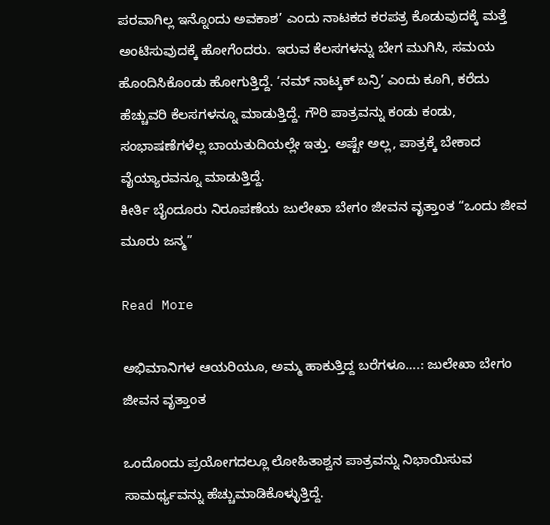ಪರವಾಗಿಲ್ಲ ಇನ್ನೊಂದು ಅವಕಾಶ’ ಎಂದು ನಾಟಕದ ಕರಪತ್ರ ಕೊಡುವುದಕ್ಕೆ ಮತ್ತೆ ಅಂಟಿಸುವುದಕ್ಕೆ ಹೋಗೆಂದರು. ಇರುವ ಕೆಲಸಗಳನ್ನು ಬೇಗ ಮುಗಿಸಿ, ಸಮಯ ಹೊಂದಿಸಿಕೊಂಡು ಹೋಗುತ್ತಿದ್ದೆ. ‘ನಮ್ ನಾಟ್ಕಕ್ ಬನ್ರಿ’ ಎಂದು ಕೂಗಿ, ಕರೆದು ಹೆಚ್ಚುವರಿ ಕೆಲಸಗಳನ್ನೂ ಮಾಡುತ್ತಿದ್ದೆ. ಗೌರಿ ಪಾತ್ರವನ್ನು ಕಂಡು ಕಂಡು, ಸಂಭಾಷಣೆಗಳೆಲ್ಲ ಬಾಯತುದಿಯಲ್ಲೇ ಇತ್ತು. ಅಷ್ಟೇ ಅಲ್ಲ, ಪಾತ್ರಕ್ಕೆ ಬೇಕಾದ ವೈಯ್ಯಾರವನ್ನೂ ಮಾಡುತ್ತಿದ್ದೆ.
ಕೀರ್ತಿ ಬೈಂದೂರು ನಿರೂಪಣೆಯ ಜುಲೇಖಾ ಬೇಗಂ ಜೀವನ ವೃತ್ತಾಂತ “ಒಂದು ಜೀವ ಮೂರು ಜನ್ಮ”

Read More

ಅಭಿಮಾನಿಗಳ ಆಯರಿಯೂ, ಅಮ್ಮ ಹಾಕುತ್ತಿದ್ದ ಬರೆಗಳೂ….: ಜುಲೇಖಾ ಬೇಗಂ ಜೀವನ ವೃತ್ತಾಂತ

ಒಂದೊಂದು ಪ್ರಯೋಗದಲ್ಲೂ ಲೋಹಿತಾಶ್ವನ ಪಾತ್ರವನ್ನು ನಿಭಾಯಿಸುವ ಸಾಮರ್ಥ್ಯವನ್ನು ಹೆಚ್ಚುಮಾಡಿಕೊಳ್ಳುತ್ತಿದ್ದೆ.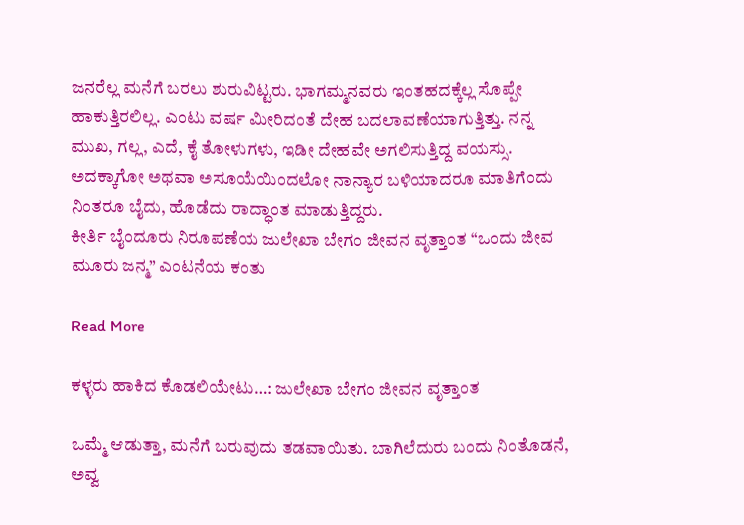ಜನರೆಲ್ಲ ಮನೆಗೆ ಬರಲು ಶುರುವಿಟ್ಟರು. ಭಾಗಮ್ಮನವರು ಇಂತಹದಕ್ಕೆಲ್ಲ ಸೊಪ್ಪೇ ಹಾಕುತ್ತಿರಲಿಲ್ಲ. ಎಂಟು ವರ್ಷ ಮೀರಿದಂತೆ ದೇಹ ಬದಲಾವಣೆಯಾಗುತ್ತಿತ್ತು. ನನ್ನ ಮುಖ, ಗಲ್ಲ, ಎದೆ, ಕೈ ತೋಳುಗಳು, ಇಡೀ ದೇಹವೇ ಅಗಲಿಸುತ್ತಿದ್ದ ವಯಸ್ಸು. ಅದಕ್ಕಾಗೋ ಅಥವಾ ಅಸೂಯೆಯಿಂದಲೋ ನಾನ್ಯಾರ ಬಳಿಯಾದರೂ ಮಾತಿಗೆಂದು ನಿಂತರೂ ಬೈದು, ಹೊಡೆದು ರಾದ್ಧಾಂತ ಮಾಡುತ್ತಿದ್ದರು.
ಕೀರ್ತಿ ಬೈಂದೂರು ನಿರೂಪಣೆಯ ಜುಲೇಖಾ ಬೇಗಂ ಜೀವನ ವೃತ್ತಾಂತ “ಒಂದು ಜೀವ ಮೂರು ಜನ್ಮ” ಎಂಟನೆಯ ಕಂತು

Read More

ಕಳ್ಳರು ಹಾಕಿದ ಕೊಡಲಿಯೇಟು…: ಜುಲೇಖಾ ಬೇಗಂ ಜೀವನ ವೃತ್ತಾಂತ

ಒಮ್ಮೆ ಆಡುತ್ತಾ, ಮನೆಗೆ ಬರುವುದು ತಡವಾಯಿತು. ಬಾಗಿಲೆದುರು ಬಂದು ನಿಂತೊಡನೆ, ಅವ್ವ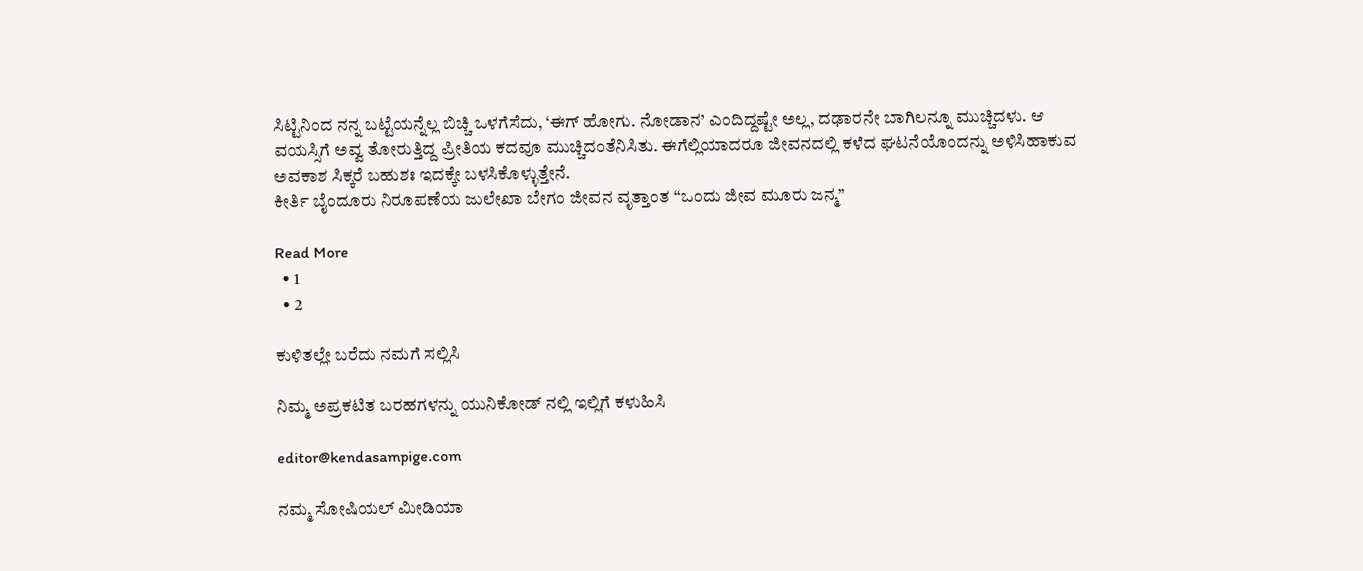ಸಿಟ್ಟಿನಿಂದ ನನ್ನ ಬಟ್ಟೆಯನ್ನೆಲ್ಲ ಬಿಚ್ಚಿ ಒಳಗೆಸೆದು, ‘ಈಗ್ ಹೋಗು. ನೋಡಾನ’ ಎಂದಿದ್ದಷ್ಟೇ ಅಲ್ಲ, ದಢಾರನೇ ಬಾಗಿಲನ್ನೂ ಮುಚ್ಚಿದಳು. ಆ ವಯಸ್ಸಿಗೆ ಅವ್ವ ತೋರುತ್ತಿದ್ದ ಪ್ರೀತಿಯ ಕದವೂ ಮುಚ್ಚಿದಂತೆನಿಸಿತು. ಈಗೆಲ್ಲಿಯಾದರೂ ಜೀವನದಲ್ಲಿ ಕಳೆದ ಘಟನೆಯೊಂದನ್ನು ಅಳಿಸಿಹಾಕುವ ಅವಕಾಶ ಸಿಕ್ಕರೆ ಬಹುಶಃ ಇದಕ್ಕೇ ಬಳಸಿಕೊಳ್ಳುತ್ತೇನೆ.
ಕೀರ್ತಿ ಬೈಂದೂರು ನಿರೂಪಣೆಯ ಜುಲೇಖಾ ಬೇಗಂ ಜೀವನ ವೃತ್ತಾಂತ “ಒಂದು ಜೀವ ಮೂರು ಜನ್ಮ”

Read More
  • 1
  • 2

ಕುಳಿತಲ್ಲೇ ಬರೆದು ನಮಗೆ ಸಲ್ಲಿಸಿ

ನಿಮ್ಮ ಅಪ್ರಕಟಿತ ಬರಹಗಳನ್ನು ಯುನಿಕೋಡ್ ನಲ್ಲಿ ಇಲ್ಲಿಗೆ ಕಳುಹಿಸಿ

editor@kendasampige.com

ನಮ್ಮ ಸೋಷಿಯಲ್‌ ಮೀಡಿಯಾ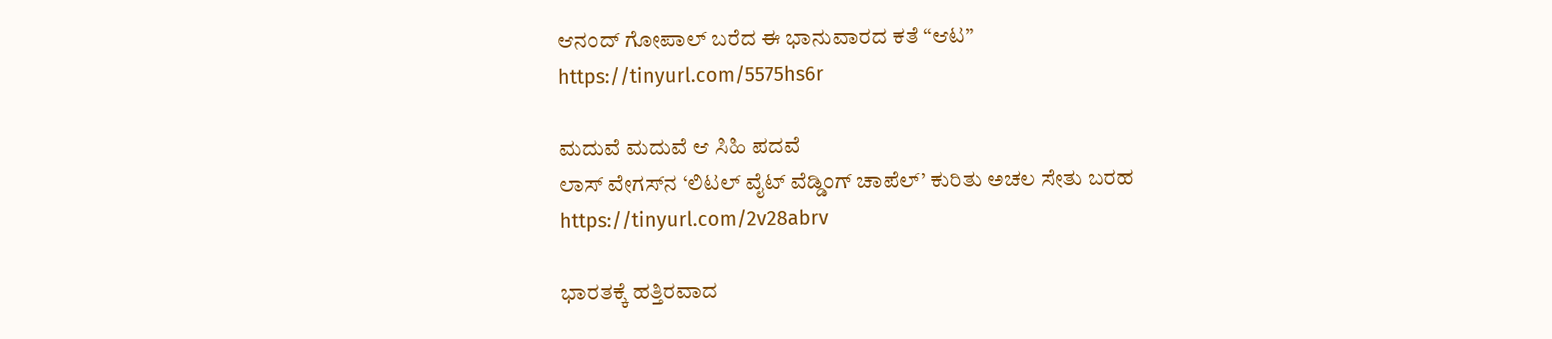ಆನಂದ್‌ ಗೋಪಾಲ್‌ ಬರೆದ ಈ ಭಾನುವಾರದ ಕತೆ “ಆಟ”
https://tinyurl.com/5575hs6r

ಮದುವೆ ಮದುವೆ ಆ ಸಿಹಿ ಪದವೆ
ಲಾಸ್‌ ವೇಗಸ್‌ನ ‘ಲಿಟಲ್ ವೈಟ್ ವೆಡ್ಡಿಂಗ್ ಚಾಪೆಲ್’ ಕುರಿತು ಅಚಲ ಸೇತು ಬರಹ
https://tinyurl.com/2v28abrv

ಭಾರತಕ್ಕೆ ಹತ್ತಿರವಾದ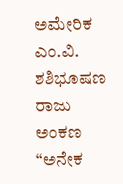ಅಮೇರಿಕ
ಎಂ.ವಿ. ಶಶಿಭೂಷಣ ರಾಜು ಅಂಕಣ “ಅನೇಕ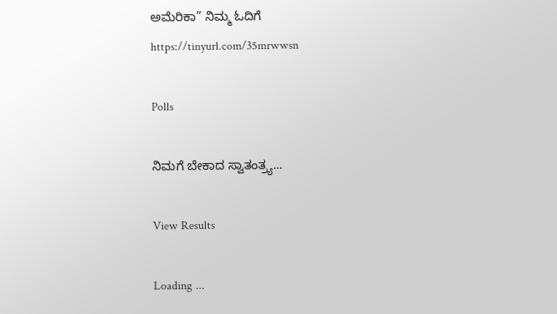ಅಮೆರಿಕಾ” ನಿಮ್ಮ ಓದಿಗೆ
https://tinyurl.com/35mrwwsn

Polls

ನಿಮಗೆ ಬೇಕಾದ ಸ್ವಾತಂತ್ರ್ಯ...

View Results

Loading ...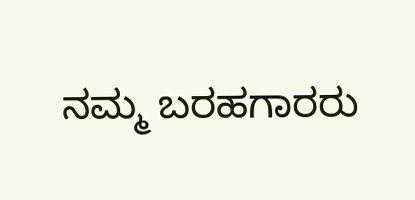ನಮ್ಮ ಬರಹಗಾರರು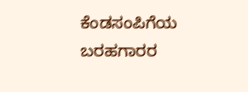ಕೆಂಡಸಂಪಿಗೆಯ ಬರಹಗಾರರ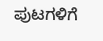ಪುಟಗಳಿಗೆ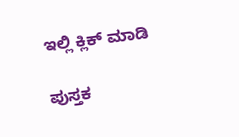ಇಲ್ಲಿ ಕ್ಲಿಕ್ ಮಾಡಿ

ಪುಸ್ತಕ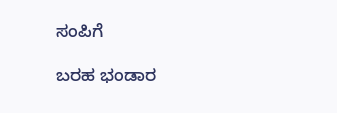ಸಂಪಿಗೆ

ಬರಹ ಭಂಡಾರ